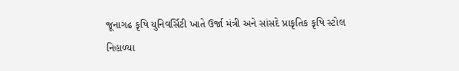જૂનાગઢ કૃષિ યુનિવર્સિટી ખાતે ઉર્જા મંત્રી અને સાંસદે પ્રાકૃતિક કૃષિ સ્ટોલ નિહાળ્યા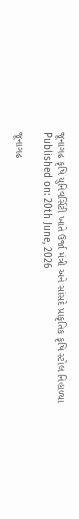જૂનાગઢ કૃષિ યુનિવર્સિટી ખાતે ઉર્જા મંત્રી અને સાંસદે પ્રાકૃતિક કૃષિ સ્ટોલ નિહાળ્યા
Published on: 20th June, 2026

જૂનાગઢ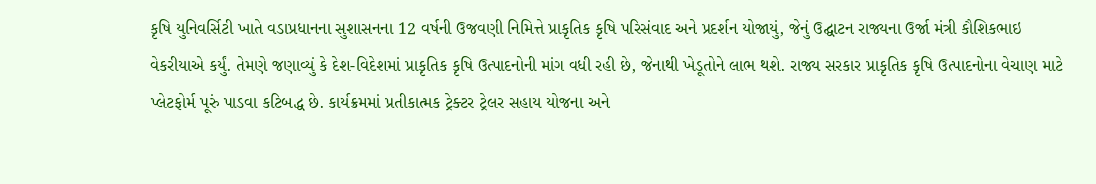કૃષિ યુનિવર્સિટી ખાતે વડાપ્રધાનના સુશાસનના 12 વર્ષની ઉજવણી નિમિત્તે પ્રાકૃતિક કૃષિ પરિસંવાદ અને પ્રદર્શન યોજાયું, જેનું ઉદ્ઘાટન રાજ્યના ઉર્જા મંત્રી કૌશિકભાઇ વેકરીયાએ કર્યું. તેમણે જણાવ્યું કે દેશ-વિદેશમાં પ્રાકૃતિક કૃષિ ઉત્પાદનોની માંગ વધી રહી છે, જેનાથી ખેડૂતોને લાભ થશે. રાજ્ય સરકાર પ્રાકૃતિક કૃષિ ઉત્પાદનોના વેચાણ માટે પ્લેટફોર્મ પૂરું પાડવા કટિબદ્ધ છે. કાર્યક્રમમાં પ્રતીકાત્મક ટ્રેક્ટર ટ્રેલર સહાય યોજના અને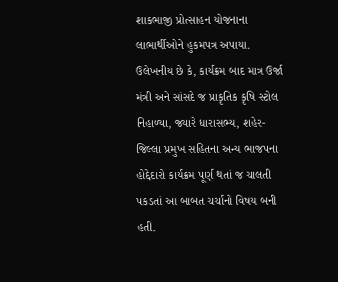શાકભાજી પ્રોત્સાહન યોજનાના લાભાર્થીઓને હુકમપત્ર અપાયા. ઉલેખનીય છે કે, કાર્યક્રમ બાદ માત્ર ઉર્જા મંત્રી અને સાંસદે જ પ્રાકૃતિક કૃષિ સ્ટોલ નિહાળ્યા, જ્યારે ધારાસભ્ય, શહેર-જિલ્લા પ્રમુખ સહિતના અન્ય ભાજપના હોદ્દેદારો કાર્યક્રમ પૂર્ણ થતાં જ ચાલતી પકડતાં આ બાબત ચર્ચાનો વિષય બની હતી.